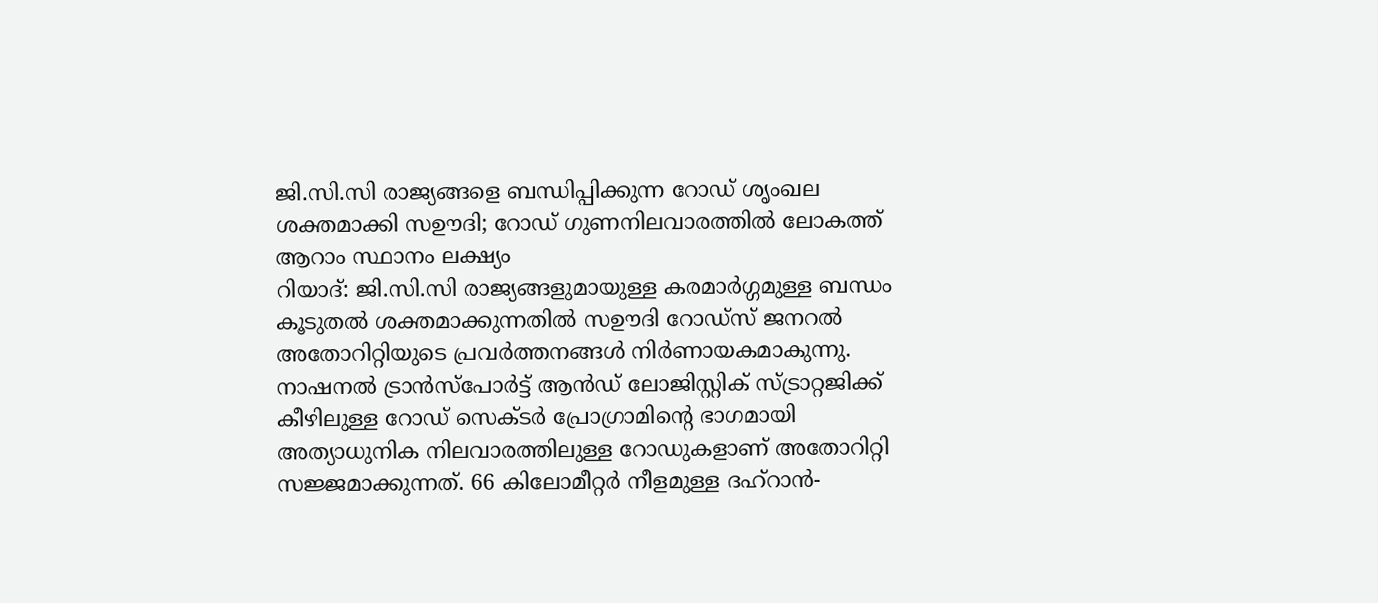ജി.സി.സി രാജ്യങ്ങളെ ബന്ധിപ്പിക്കുന്ന റോഡ് ശൃംഖല ശക്തമാക്കി സഊദി; റോഡ് ഗുണനിലവാരത്തിൽ ലോകത്ത് ആറാം സ്ഥാനം ലക്ഷ്യം
റിയാദ്: ജി.സി.സി രാജ്യങ്ങളുമായുള്ള കരമാർഗ്ഗമുള്ള ബന്ധം കൂടുതൽ ശക്തമാക്കുന്നതിൽ സഊദി റോഡ്സ് ജനറൽ അതോറിറ്റിയുടെ പ്രവർത്തനങ്ങൾ നിർണായകമാകുന്നു. നാഷനൽ ട്രാൻസ്പോർട്ട് ആൻഡ് ലോജിസ്റ്റിക് സ്ട്രാറ്റജിക്ക് കീഴിലുള്ള റോഡ് സെക്ടർ പ്രോഗ്രാമിന്റെ ഭാഗമായി അത്യാധുനിക നിലവാരത്തിലുള്ള റോഡുകളാണ് അതോറിറ്റി സജ്ജമാക്കുന്നത്. 66 കിലോമീറ്റർ നീളമുള്ള ദഹ്റാൻ-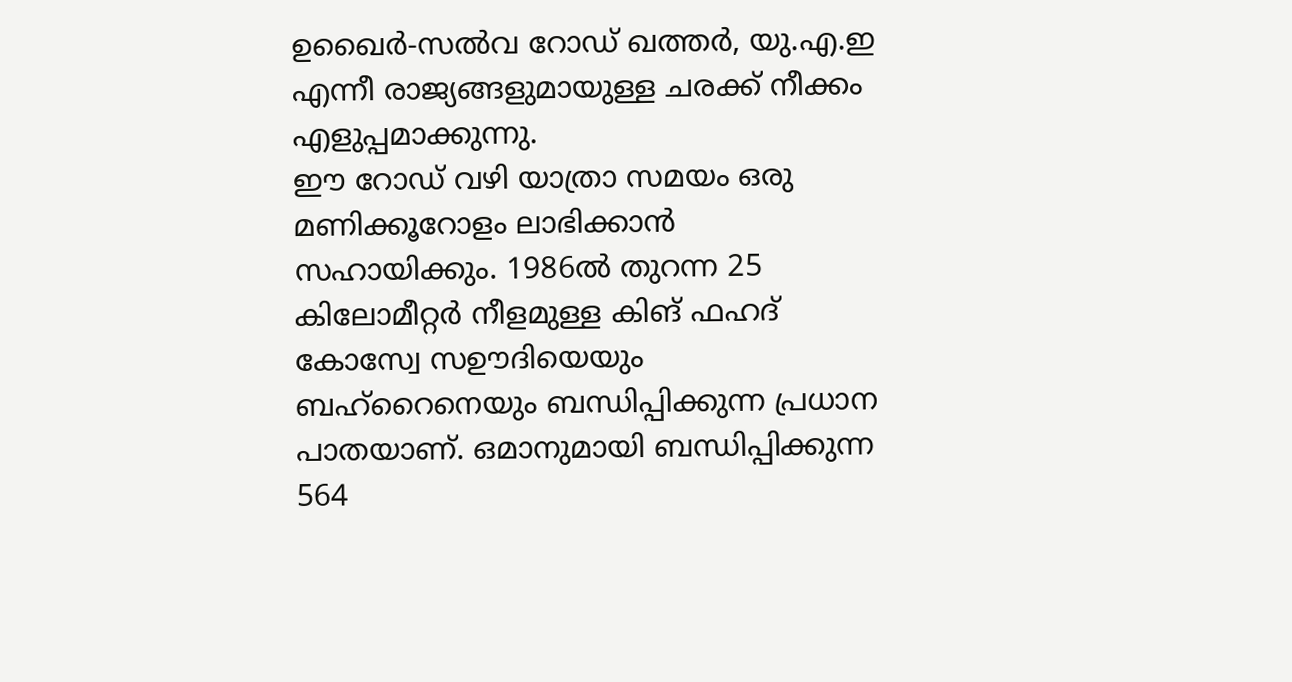ഉഖൈർ-സൽവ റോഡ് ഖത്തർ, യു.എ.ഇ എന്നീ രാജ്യങ്ങളുമായുള്ള ചരക്ക് നീക്കം എളുപ്പമാക്കുന്നു.
ഈ റോഡ് വഴി യാത്രാ സമയം ഒരു മണിക്കൂറോളം ലാഭിക്കാൻ സഹായിക്കും. 1986ൽ തുറന്ന 25 കിലോമീറ്റർ നീളമുള്ള കിങ് ഫഹദ് കോസ്വേ സഊദിയെയും ബഹ്റൈനെയും ബന്ധിപ്പിക്കുന്ന പ്രധാന പാതയാണ്. ഒമാനുമായി ബന്ധിപ്പിക്കുന്ന 564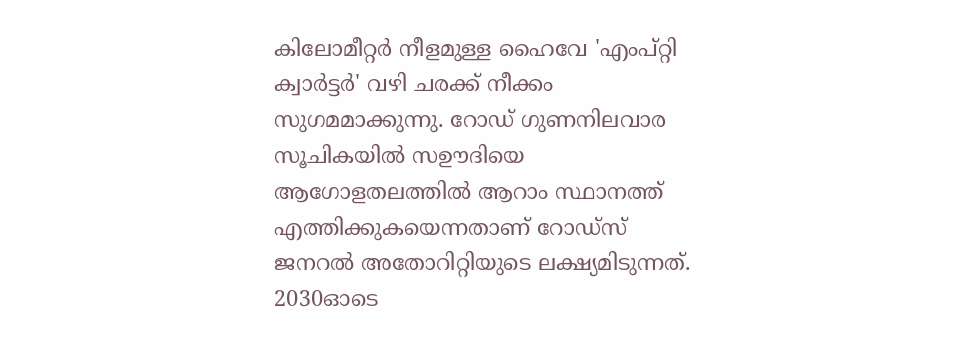കിലോമീറ്റർ നീളമുള്ള ഹൈവേ 'എംപ്റ്റി ക്വാർട്ടർ' വഴി ചരക്ക് നീക്കം സുഗമമാക്കുന്നു. റോഡ് ഗുണനിലവാര സൂചികയിൽ സഊദിയെ ആഗോളതലത്തിൽ ആറാം സ്ഥാനത്ത് എത്തിക്കുകയെന്നതാണ് റോഡ്സ് ജനറൽ അതോറിറ്റിയുടെ ലക്ഷ്യമിടുന്നത്. 2030ഓടെ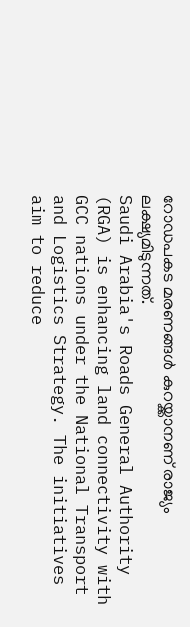റോഡപകട മരണങ്ങൾ കുറയ്ക്കാനണ് രാജ്യം ലക്ഷ്യമിടുന്നത്.
Saudi Arabia's Roads General Authority (RGA) is enhancing land connectivity with GCC nations under the National Transport and Logistics Strategy. The initiatives aim to reduce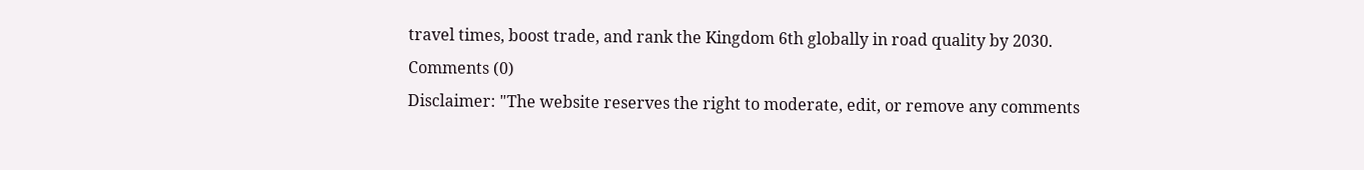travel times, boost trade, and rank the Kingdom 6th globally in road quality by 2030.
Comments (0)
Disclaimer: "The website reserves the right to moderate, edit, or remove any comments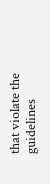that violate the guidelines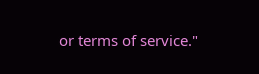or terms of service."